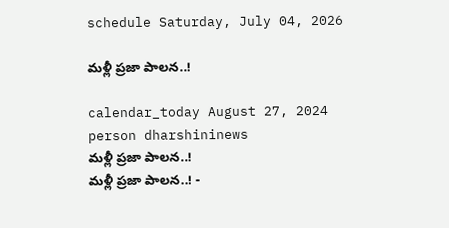schedule Saturday, July 04, 2026

మళ్లీ ప్రజా పాలన..!

calendar_today August 27, 2024
person dharshininews
మళ్లీ ప్రజా పాలన..!
మళ్లీ ప్రజా పాలన..! -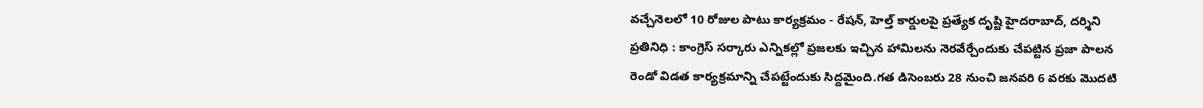వచ్చేనెలలో 10 రోజుల పాటు కార్యక్రమం - రేషన్, హెల్త్‌ కార్డులపై ప్రత్యేక దృష్టి హైదరాబాద్‌, దర్శిని ప్రతినిధి : కాంగ్రెస్ సర్కారు ఎన్నికల్లో ప్రజలకు ఇచ్చిన హామిలను నెరవేర్చేందుకు చేపట్టిన ప్రజా పాలన రెండో విడత కార్యక్రమాన్ని చేపట్టేందుకు సిద్దమైంది.గత డిసెంబరు 28 నుంచి జనవరి 6 వరకు మొదటి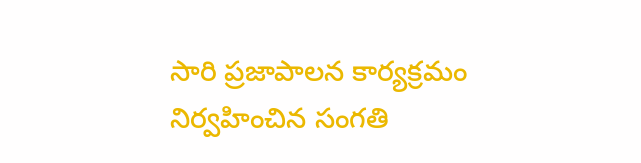సారి ప్రజాపాలన కార్యక్రమం నిర్వహించిన సంగతి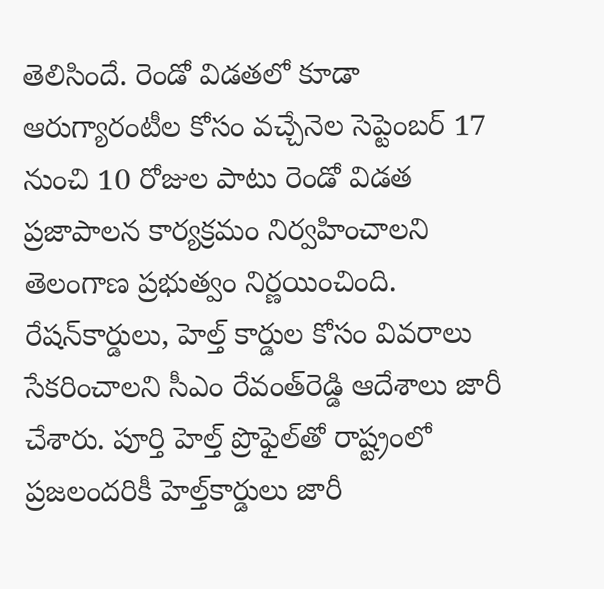తెలిసిందే. రెండో విడతలో కూడా ఆరుగ్యారంటీల కోసం వచ్చేనెల సెప్టెంబర్‌ 17 నుంచి 10 రోజుల పాటు రెండో విడత ప్రజాపాలన కార్యక్రమం నిర్వహించాలని తెలంగాణ ప్రభుత్వం నిర్ణయించింది. రేషన్‌కార్డులు, హెల్త్‌ కార్డుల కోసం వివరాలు సేకరించాలని సీఎం రేవంత్‌రెడ్డి ఆదేశాలు జారీ చేశారు. పూర్తి హెల్త్‌ ప్రొఫైల్‌తో రాష్ట్రంలో ప్రజలందరికీ హెల్త్‌కార్డులు జారీ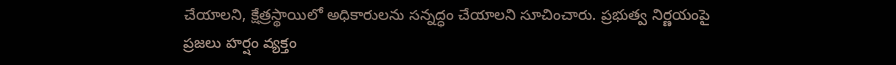చేయాలని, క్షేత్రస్థాయిలో అధికారులను సన్నద్ధం చేయాలని సూచించారు. ప్రభుత్వ నిర్ణయంపై ప్రజలు హర్షం వ్యక్తం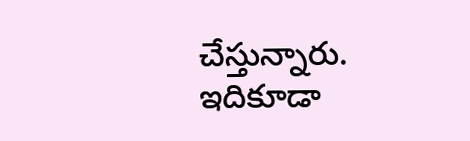చేస్తున్నారు. ఇదికూడా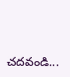చదవండి...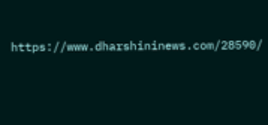https://www.dharshininews.com/28590/